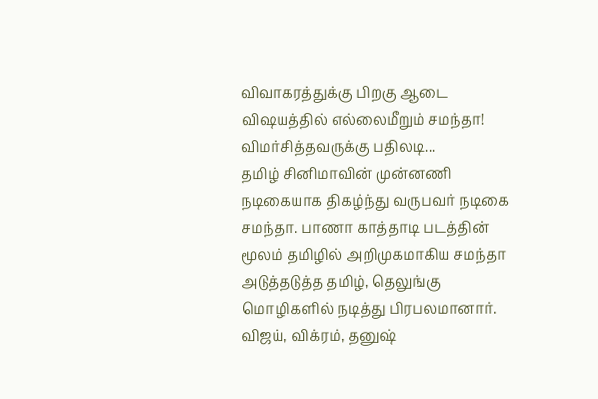விவாகரத்துக்கு பிறகு ஆடை விஷயத்தில் எல்லைமீறும் சமந்தா! விமர்சித்தவருக்கு பதிலடி...
தமிழ் சினிமாவின் முன்னணி நடிகையாக திகழ்ந்து வருபவர் நடிகை சமந்தா. பாணா காத்தாடி படத்தின் மூலம் தமிழில் அறிமுகமாகிய சமந்தா அடுத்தடுத்த தமிழ், தெலுங்கு மொழிகளில் நடித்து பிரபலமானார்.
விஜய், விக்ரம், தனுஷ்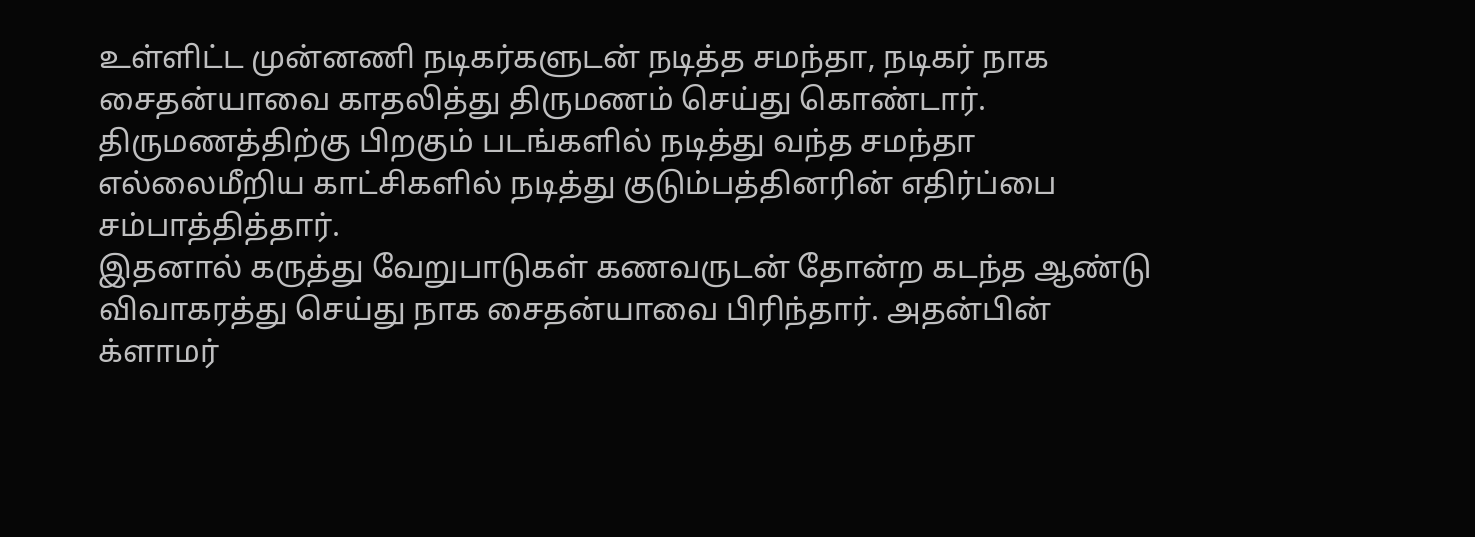உள்ளிட்ட முன்னணி நடிகர்களுடன் நடித்த சமந்தா, நடிகர் நாக சைதன்யாவை காதலித்து திருமணம் செய்து கொண்டார். திருமணத்திற்கு பிறகும் படங்களில் நடித்து வந்த சமந்தா எல்லைமீறிய காட்சிகளில் நடித்து குடும்பத்தினரின் எதிர்ப்பை சம்பாத்தித்தார்.
இதனால் கருத்து வேறுபாடுகள் கணவருடன் தோன்ற கடந்த ஆண்டு விவாகரத்து செய்து நாக சைதன்யாவை பிரிந்தார். அதன்பின் க்ளாமர்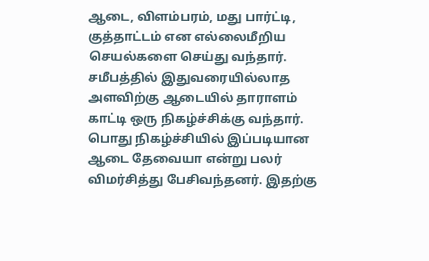ஆடை, விளம்பரம், மது பார்ட்டி, குத்தாட்டம் என எல்லைமீறிய செயல்களை செய்து வந்தார்.
சமீபத்தில் இதுவரையில்லாத அளவிற்கு ஆடையில் தாராளம் காட்டி ஒரு நிகழ்ச்சிக்கு வந்தார். பொது நிகழ்ச்சியில் இப்படியான ஆடை தேவையா என்று பலர் விமர்சித்து பேசிவந்தனர். இதற்கு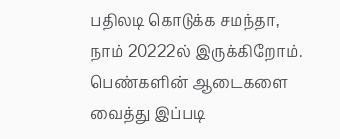பதிலடி கொடுக்க சமந்தா, நாம் 20222ல் இருக்கிறோம்.
பெண்களின் ஆடைகளை வைத்து இப்படி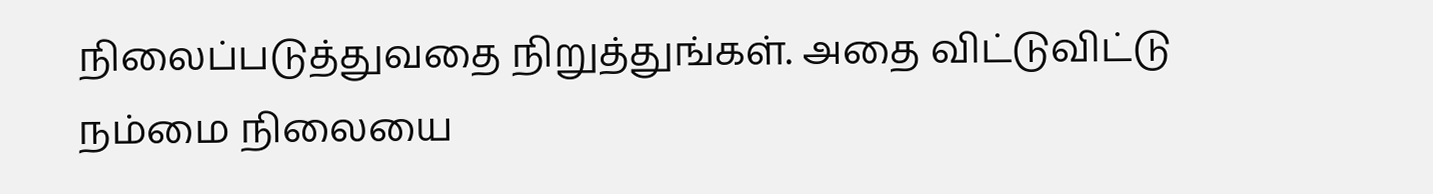நிலைப்படுத்துவதை நிறுத்துங்கள். அதை விட்டுவிட்டு நம்மை நிலையை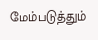மேம்படுத்தும்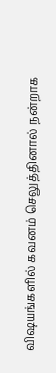விஷயங்களில் கவனம் செலுத்தினால் நன்றாக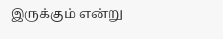இருக்கும் என்று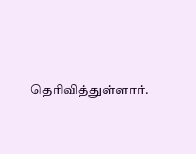தெரிவித்துள்ளார்.